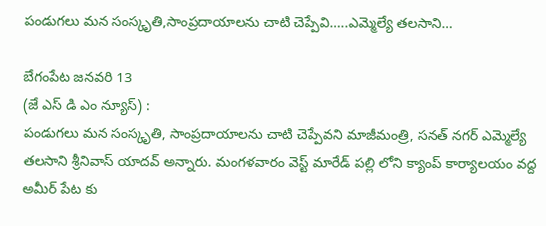పండుగలు మన సంస్కృతి,సాంప్రదాయాలను చాటి చెప్పేవి…..ఎమ్మెల్యే తలసాని…

బేగంపేట జనవరి 13
(జే ఎస్ డి ఎం న్యూస్) :
పండుగలు మన సంస్కృతి, సాంప్రదాయాలను చాటి చెప్పేవని మాజీమంత్రి, సనత్ నగర్ ఎమ్మెల్యే తలసాని శ్రీనివాస్ యాదవ్ అన్నారు. మంగళవారం వెస్ట్ మారేడ్ పల్లి లోని క్యాంప్ కార్యాలయం వద్ద అమీర్ పేట కు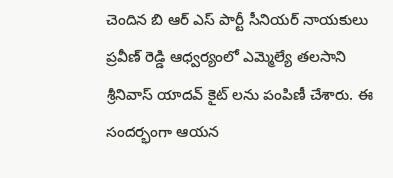చెందిన బి ఆర్ ఎస్ పార్టీ సీనియర్ నాయకులు ప్రవీణ్ రెడ్డి ఆధ్వర్యంలో ఎమ్మెల్యే తలసాని శ్రీనివాస్ యాదవ్ కైట్ లను పంపిణీ చేశారు. ఈ సందర్భంగా ఆయన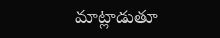మాట్లాడుతూ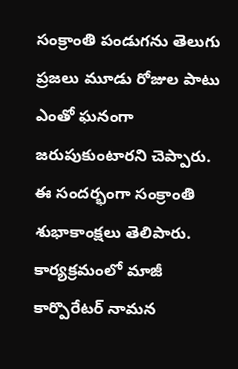సంక్రాంతి పండుగను తెలుగు ప్రజలు మూడు రోజుల పాటు ఎంతో ఘనంగా జరుపుకుంటారని చెప్పారు. ఈ సందర్భంగా సంక్రాంతి శుభాకాంక్షలు తెలిపారు. కార్యక్రమంలో మాజీ కార్పొరేటర్ నామన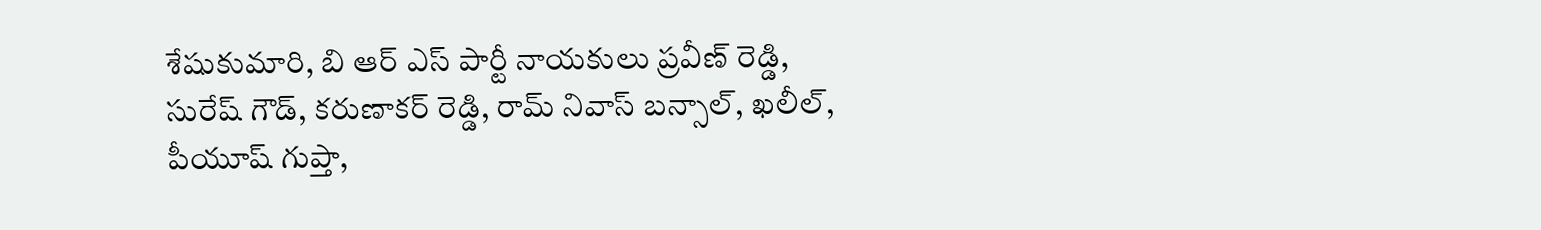శేషుకుమారి, బి ఆర్ ఎస్ పార్టీ నాయకులు ప్రవీణ్ రెడ్డి, సురేష్ గౌడ్, కరుణాకర్ రెడ్డి, రామ్ నివాస్ బన్సాల్, ఖలీల్, పీయూష్ గుప్తా,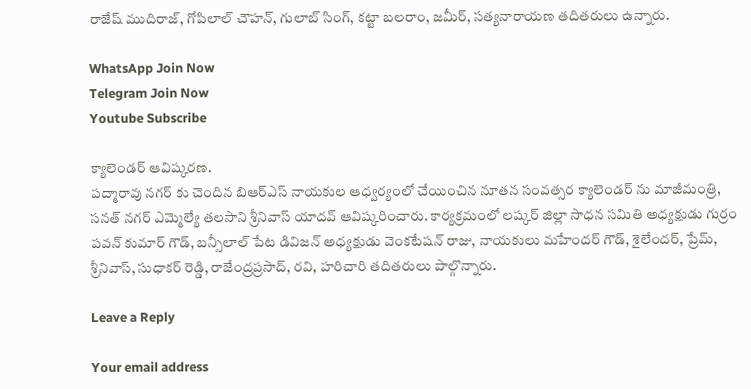రాజేష్ ముదిరాజ్, గోపిలాల్ చౌహన్, గులాబ్ సింగ్, కట్టా బలరాం, జమీర్, సత్యనారాయణ తదితరులు ఉన్నారు.

WhatsApp Join Now
Telegram Join Now
Youtube Subscribe

క్యాలెండర్ ఆవిష్కరణ.
పద్మారావు నగర్ కు చెందిన బిఆర్ఎస్ నాయకుల ఆధ్వర్యంలో చేయించిన నూతన సంవత్సర క్యాలెండర్ ను మాజీమంత్రి, సనత్ నగర్ ఎమ్మెల్యే తలసాని శ్రీనివాస్ యాదవ్ ఆవిష్కరించారు. కార్యక్రమంలో లష్కర్ జిల్లా సాధన సమితి అధ్యక్షుడు గుర్రం పవన్ కుమార్ గౌడ్, బన్సీలాల్ పేట డివిజన్ అధ్యక్షుడు వెంకటేషన్ రాజు, నాయకులు మహేందర్ గౌడ్, శైలేందర్, ప్రేమ్, శ్రీనివాస్, సుధాకర్ రెడ్డి, రాజేంద్రప్రసాద్, రవి, హరిచారి తదితరులు పాల్గొన్నారు.

Leave a Reply

Your email address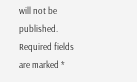will not be published. Required fields are marked *